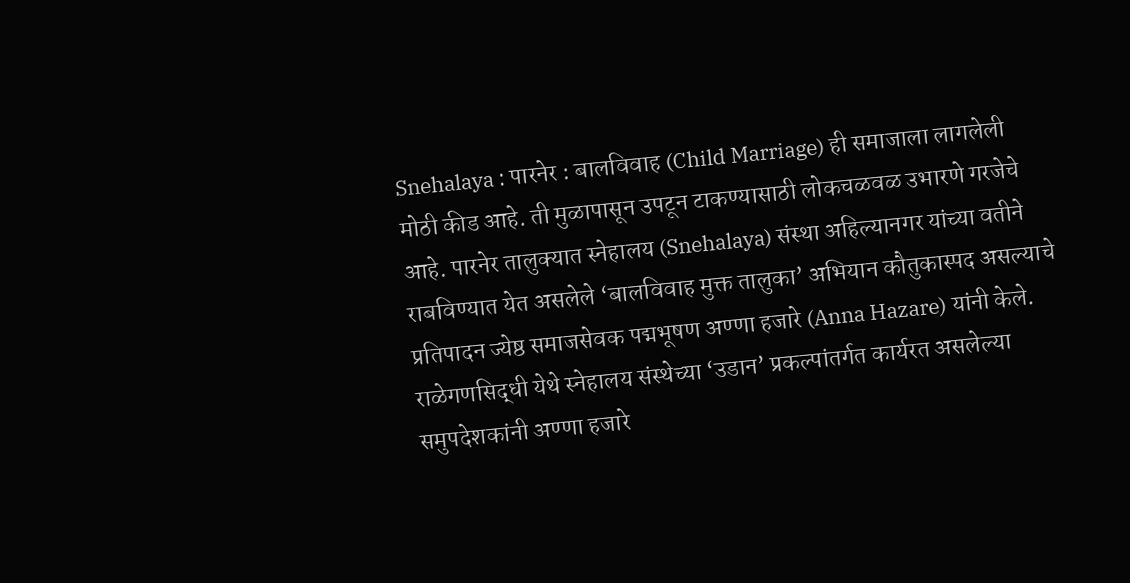Snehalaya : पारनेर : बालविवाह (Child Marriage) ही समाजाला लागलेली मोठी कीड आहे. ती मुळापासून उपटून टाकण्यासाठी लोकचळवळ उभारणे गरजेचे आहे. पारनेर तालुक्यात स्नेहालय (Snehalaya) संस्था अहिल्यानगर यांच्या वतीने राबविण्यात येत असलेले ‘बालविवाह मुक्त तालुका’ अभियान कौतुकास्पद असल्याचे प्रतिपादन ज्येष्ठ समाजसेवक पद्मभूषण अण्णा हजारे (Anna Hazare) यांनी केले. राळेगणसिद्धी येथे स्नेहालय संस्थेच्या ‘उडान’ प्रकल्पांतर्गत कार्यरत असलेल्या समुपदेशकांनी अण्णा हजारे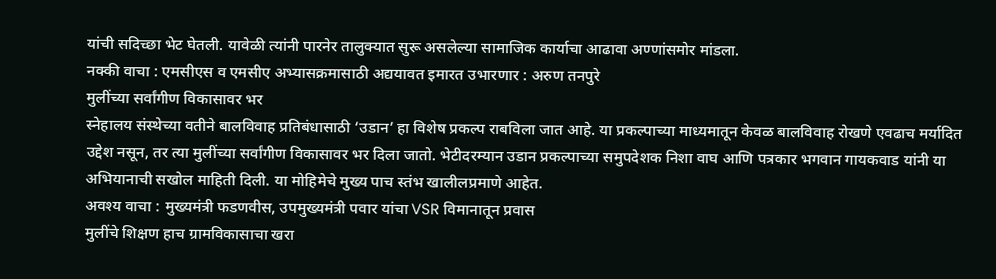यांची सदिच्छा भेट घेतली. यावेळी त्यांनी पारनेर तालुक्यात सुरू असलेल्या सामाजिक कार्याचा आढावा अण्णांसमोर मांडला.
नक्की वाचा : एमसीएस व एमसीए अभ्यासक्रमासाठी अद्ययावत इमारत उभारणार : अरुण तनपुरे
मुलींच्या सर्वांगीण विकासावर भर
स्नेहालय संस्थेच्या वतीने बालविवाह प्रतिबंधासाठी ‘उडान’ हा विशेष प्रकल्प राबविला जात आहे. या प्रकल्पाच्या माध्यमातून केवळ बालविवाह रोखणे एवढाच मर्यादित उद्देश नसून, तर त्या मुलींच्या सर्वांगीण विकासावर भर दिला जातो. भेटीदरम्यान उडान प्रकल्पाच्या समुपदेशक निशा वाघ आणि पत्रकार भगवान गायकवाड यांनी या अभियानाची सखोल माहिती दिली. या मोहिमेचे मुख्य पाच स्तंभ खालीलप्रमाणे आहेत.
अवश्य वाचा : मुख्यमंत्री फडणवीस, उपमुख्यमंत्री पवार यांचा VSR विमानातून प्रवास
मुलींचे शिक्षण हाच ग्रामविकासाचा खरा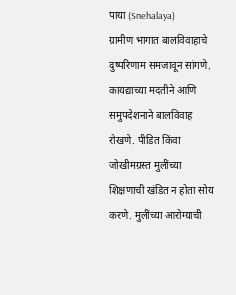पाया (Snehalaya)
ग्रामीण भागात बालविवाहाचे दुष्परिणाम समजावून सांगणे. कायद्याच्या मदतीने आणि समुपदेशनाने बालविवाह रोखणे. पीडित किंवा जोखीमग्रस्त मुलींच्या शिक्षणाची खंडित न होता सोय करणे. मुलींच्या आरोग्याची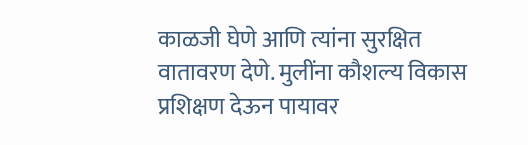काळजी घेणे आणि त्यांना सुरक्षित वातावरण देणे. मुलींना कौशल्य विकास प्रशिक्षण देऊन पायावर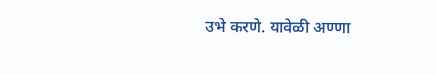उभे करणे. यावेळी अण्णा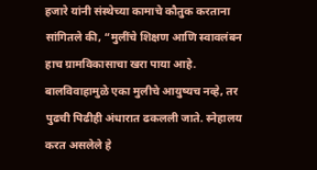हजारे यांनी संस्थेच्या कामाचे कौतुक करताना सांगितले की, “मुलींचे शिक्षण आणि स्वावलंबन हाच ग्रामविकासाचा खरा पाया आहे. बालविवाहामुळे एका मुलीचे आयुष्यच नव्हे, तर पुढची पिढीही अंधारात ढकलली जाते. स्नेहालय करत असलेले हे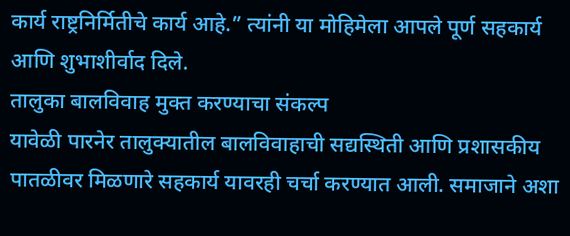कार्य राष्ट्रनिर्मितीचे कार्य आहे.” त्यांनी या मोहिमेला आपले पूर्ण सहकार्य आणि शुभाशीर्वाद दिले.
तालुका बालविवाह मुक्त करण्याचा संकल्प
यावेळी पारनेर तालुक्यातील बालविवाहाची सद्यस्थिती आणि प्रशासकीय पातळीवर मिळणारे सहकार्य यावरही चर्चा करण्यात आली. समाजाने अशा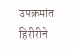उपक्रमांत हिरीरीने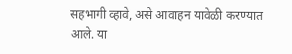सहभागी व्हावे, असे आवाहन यावेळी करण्यात आले. या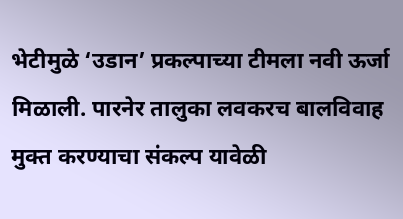भेटीमुळे ‘उडान’ प्रकल्पाच्या टीमला नवी ऊर्जा मिळाली. पारनेर तालुका लवकरच बालविवाह मुक्त करण्याचा संकल्प यावेळी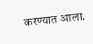करण्यात आला.